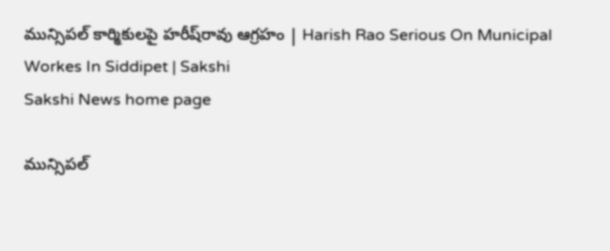మున్సిప‌ల్ కార్మికుల‌పై హ‌రీష్‌రావు ఆగ్ర‌హం | Harish Rao Serious On Municipal Workes In Siddipet | Sakshi
Sakshi News home page

మున్సిప‌ల్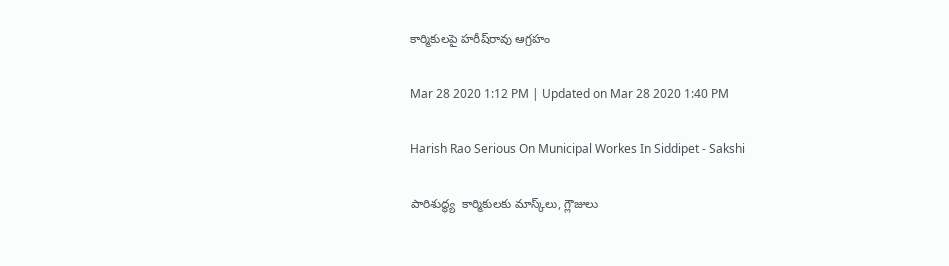కార్మికుల‌పై హ‌రీష్‌రావు ఆగ్ర‌హం

Mar 28 2020 1:12 PM | Updated on Mar 28 2020 1:40 PM

Harish Rao Serious On Municipal Workes In Siddipet - Sakshi

పారిశుద్ధ్య  కార్మికుల‌కు మాస్క్‌లు, గ్లౌజులు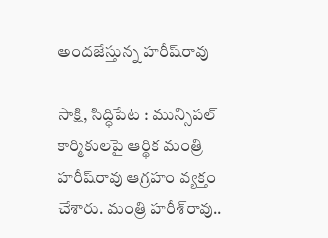అంద‌జేస్తున్న హరీష్‌రావు

సాక్షి, సిద్ధిపేట : మున్సిప‌ల్ కార్మికుల‌పై ఆర్థిక మంత్రి హ‌రీష్‌రావు ఆగ్ర‌హం వ్య‌క్తం చేశారు. మంత్రి హరీశ్‌రావు..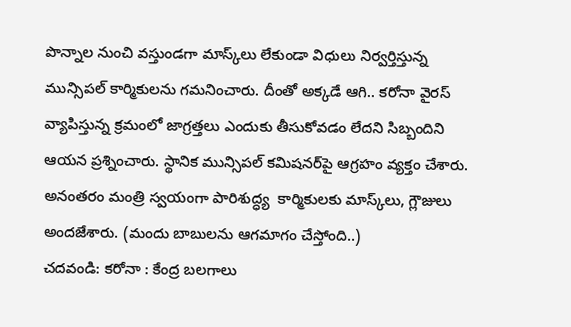పొన్నాల నుంచి వ‌స్తుండ‌గా మాస్క్‌లు లేకుండా విధులు నిర్వ‌ర్తిస్తున్న మున్సిప‌ల్ కార్మికుల‌ను గ‌మ‌నించారు. దీంతో అక్క‌డే ఆగి.. కరోనా వైరస్‌ వ్యాపిస్తున్న క్ర‌మంలో జాగ్ర‌త్త‌లు ఎందుకు తీసుకోవ‌డం లేద‌ని సిబ్బందిని ఆయన ప్ర‌శ్నించారు. స్థానిక మున్సిప‌ల్ కమిష‌న‌ర్‌పై ఆగ్ర‌హం వ్య‌క్తం చేశారు. అనంత‌రం మంత్రి స్వ‌యంగా పారిశుద్ధ్య  కార్మికుల‌కు మాస్క్‌లు, గ్లౌజులు అంద‌జేశారు. (మందు బాబులను ఆగమాగం చేస్తోంది..)
చదవండి: కరోనా : కేంద్ర బలగాలు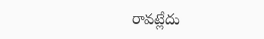రావట్లేదు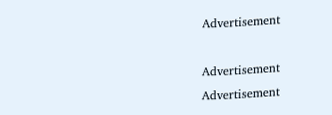Advertisement

Advertisement
Advertisement